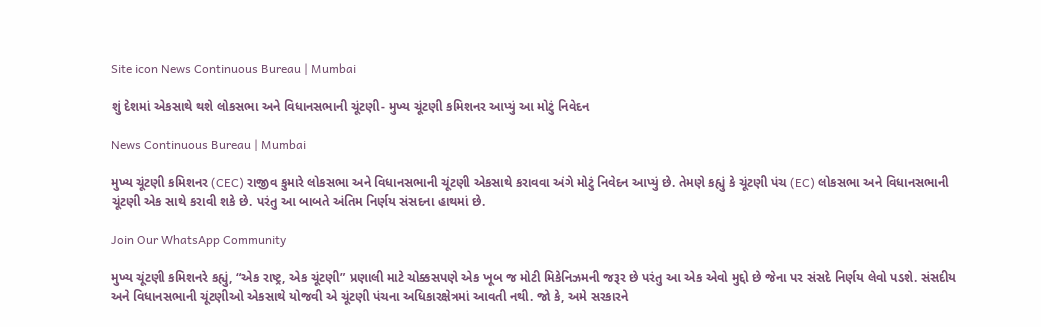Site icon News Continuous Bureau | Mumbai

શું દેશમાં એકસાથે થશે લોકસભા અને વિધાનસભાની ચૂંટણી- મુખ્ય ચૂંટણી કમિશનર આપ્યું આ મોટું નિવેદન

News Continuous Bureau | Mumbai

મુખ્ય ચૂંટણી કમિશનર (CEC) રાજીવ કુમારે લોકસભા અને વિધાનસભાની ચૂંટણી એકસાથે કરાવવા અંગે મોટું નિવેદન આપ્યું છે. તેમણે કહ્યું કે ચૂંટણી પંચ (EC) લોકસભા અને વિધાનસભાની ચૂંટણી એક સાથે કરાવી શકે છે. પરંતુ આ બાબતે અંતિમ નિર્ણય સંસદના હાથમાં છે.

Join Our WhatsApp Community

મુખ્ય ચૂંટણી કમિશનરે કહ્યું, “એક રાષ્ટ્ર, એક ચૂંટણી” પ્રણાલી માટે ચોક્કસપણે એક ખૂબ જ મોટી મિકેનિઝમની જરૂર છે પરંતુ આ એક એવો મુદ્દો છે જેના પર સંસદે નિર્ણય લેવો પડશે. સંસદીય અને વિધાનસભાની ચૂંટણીઓ એકસાથે યોજવી એ ચૂંટણી પંચના અધિકારક્ષેત્રમાં આવતી નથી. જો કે, અમે સરકારને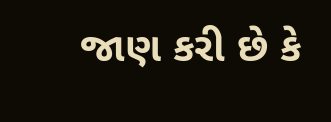જાણ કરી છે કે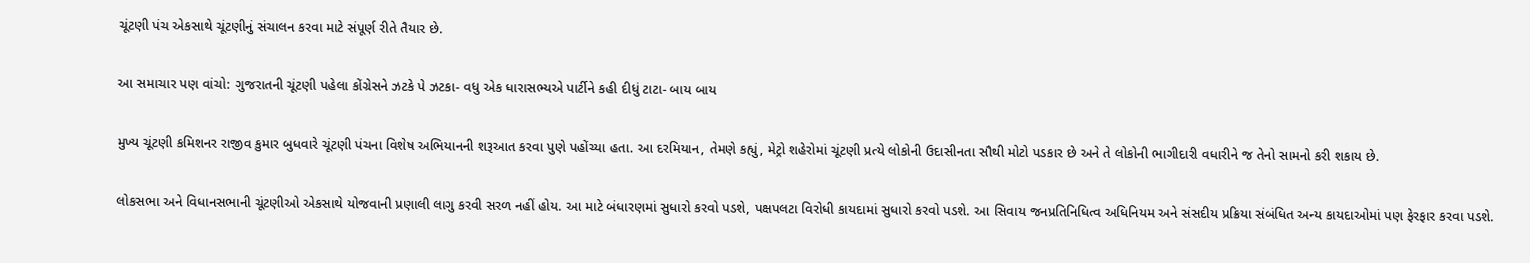ચૂંટણી પંચ એકસાથે ચૂંટણીનું સંચાલન કરવા માટે સંપૂર્ણ રીતે તૈયાર છે.

આ સમાચાર પણ વાંચો: ગુજરાતની ચૂંટણી પહેલા કોંગ્રેસને ઝટકે પે ઝટકા- વધુ એક ધારાસભ્યએ પાર્ટીને કહી દીધું ટાટા- બાય બાય

મુખ્ય ચૂંટણી કમિશનર રાજીવ કુમાર બુધવારે ચૂંટણી પંચના વિશેષ અભિયાનની શરૂઆત કરવા પુણે પહોંચ્યા હતા. આ દરમિયાન, તેમણે કહ્યું, મેટ્રો શહેરોમાં ચૂંટણી પ્રત્યે લોકોની ઉદાસીનતા સૌથી મોટો પડકાર છે અને તે લોકોની ભાગીદારી વધારીને જ તેનો સામનો કરી શકાય છે.

લોકસભા અને વિધાનસભાની ચૂંટણીઓ એકસાથે યોજવાની પ્રણાલી લાગુ કરવી સરળ નહીં હોય. આ માટે બંધારણમાં સુધારો કરવો પડશે, પક્ષપલટા વિરોધી કાયદામાં સુધારો કરવો પડશે. આ સિવાય જનપ્રતિનિધિત્વ અધિનિયમ અને સંસદીય પ્રક્રિયા સંબંધિત અન્ય કાયદાઓમાં પણ ફેરફાર કરવા પડશે.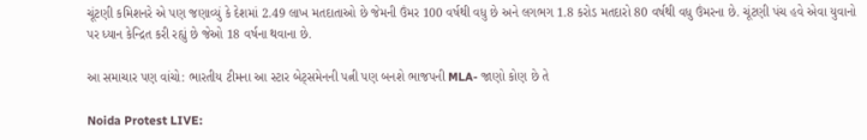ચૂંટણી કમિશનરે એ પણ જણાવ્યું કે દેશમાં 2.49 લાખ મતદાતાઓ છે જેમની ઉંમર 100 વર્ષથી વધુ છે અને લગભગ 1.8 કરોડ મતદારો 80 વર્ષથી વધુ ઉંમરના છે. ચૂંટણી પંચ હવે એવા યુવાનો પર ધ્યાન કેન્દ્રિત કરી રહ્યું છે જેઓ 18 વર્ષના થવાના છે.

આ સમાચાર પણ વાંચો: ભારતીય ટીમના આ સ્ટાર બેટ્સમેનની પત્ની પણ બનશે ભાજપની MLA- જાણો કોણ છે તે

Noida Protest LIVE: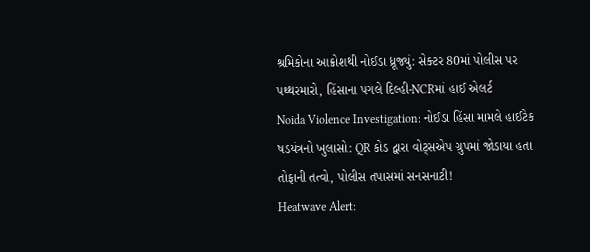શ્રમિકોના આક્રોશથી નોઈડા ધ્રૂજ્યું: સેક્ટર 80માં પોલીસ પર પથ્થરમારો, હિંસાના પગલે દિલ્હી-NCRમાં હાઈ એલર્ટ
Noida Violence Investigation: નોઈડા હિંસા મામલે હાઈટેક ષડયંત્રનો ખુલાસો: QR કોડ દ્વારા વોટ્સએપ ગ્રુપમાં જોડાયા હતા તોફાની તત્વો, પોલીસ તપાસમાં સનસનાટી!
Heatwave Alert: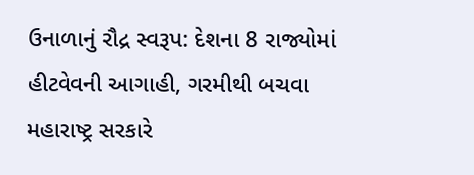ઉનાળાનું રૌદ્ર સ્વરૂપ: દેશના 8 રાજ્યોમાં હીટવેવની આગાહી, ગરમીથી બચવા મહારાષ્ટ્ર સરકારે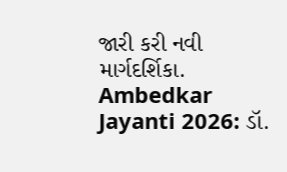જારી કરી નવી માર્ગદર્શિકા.
Ambedkar Jayanti 2026: ડૉ.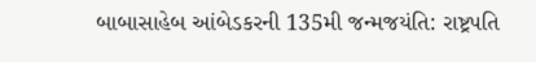બાબાસાહેબ આંબેડકરની 135મી જન્મજયંતિ: રાષ્ટ્રપતિ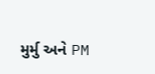મુર્મુ અને PM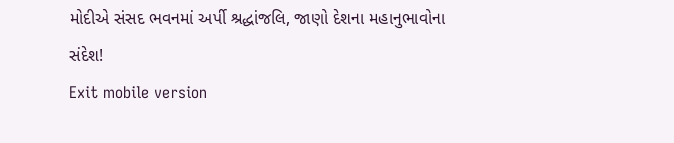મોદીએ સંસદ ભવનમાં અર્પી શ્રદ્ધાંજલિ, જાણો દેશના મહાનુભાવોના સંદેશ!
Exit mobile version